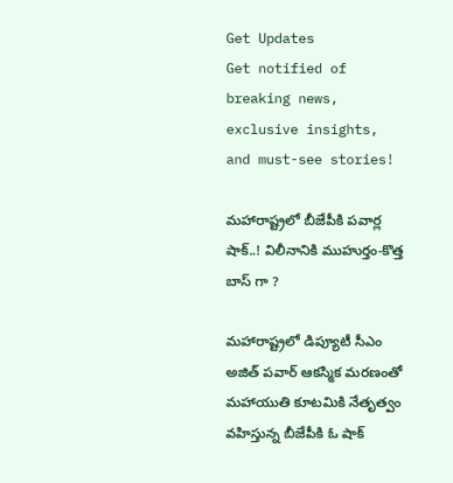Get Updates
Get notified of breaking news, exclusive insights, and must-see stories!

మహారాష్ట్రలో బీజేపీకి పవార్ల షాక్..! విలీనానికి ముహుర్తం-కొత్త బాస్ గా ?

మహారాష్ట్రలో డిప్యూటీ సీఎం అజిత్ పవార్ ఆకస్మిక మరణంతో మహాయుతి కూటమికి నేతృత్వం వహిస్తున్న బీజేపీకి ఓ షాక్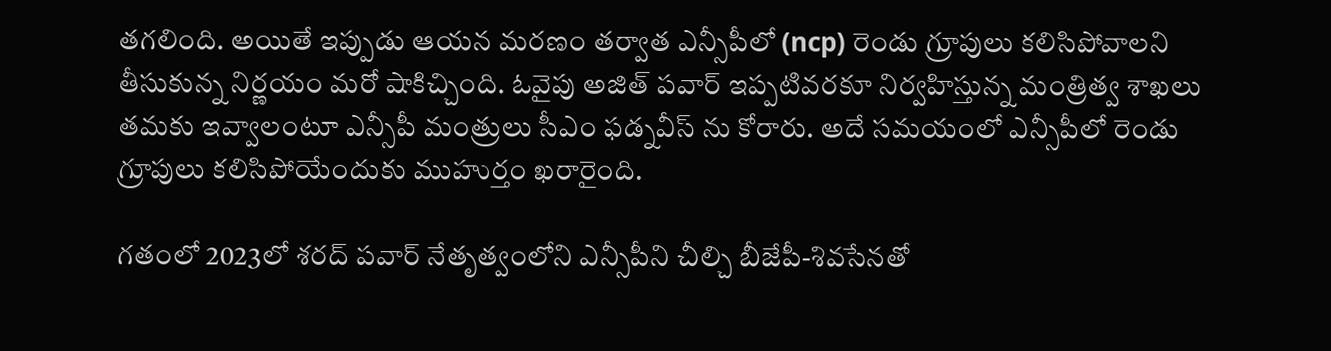తగలింది. అయితే ఇప్పుడు ఆయన మరణం తర్వాత ఎన్సీపీలో (ncp) రెండు గ్రూపులు కలిసిపోవాలని తీసుకున్న నిర్ణయం మరో షాకిచ్చింది. ఓవైపు అజిత్ పవార్ ఇప్పటివరకూ నిర్వహిస్తున్న మంత్రిత్వ శాఖలు తమకు ఇవ్వాలంటూ ఎన్సీపీ మంత్రులు సీఎం ఫడ్నవీస్ ను కోరారు. అదే సమయంలో ఎన్సీపీలో రెండు గ్రూపులు కలిసిపోయేందుకు ముహుర్తం ఖరారైంది.

గతంలో 2023లో శరద్ పవార్ నేతృత్వంలోని ఎన్సీపీని చీల్చి బీజేపీ-శివసేనతో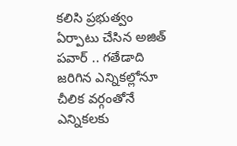కలిసి ప్రభుత్వం ఏర్పాటు చేసిన అజిత్ పవార్ .. గతేడాది జరిగిన ఎన్నికల్లోనూ చీలిక వర్గంతోనే ఎన్నికలకు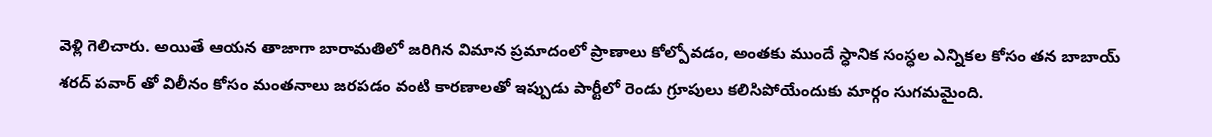వెళ్లి గెలిచారు. అయితే ఆయన తాజాగా బారామతిలో జరిగిన విమాన ప్రమాదంలో ప్రాణాలు కోల్పోవడం, అంతకు ముందే స్ధానిక సంస్ధల ఎన్నికల కోసం తన బాబాయ్ శరద్ పవార్ తో విలీనం కోసం మంతనాలు జరపడం వంటి కారణాలతో ఇప్పుడు పార్టీలో రెండు గ్రూపులు కలిసిపోయేందుకు మార్గం సుగమమైంది.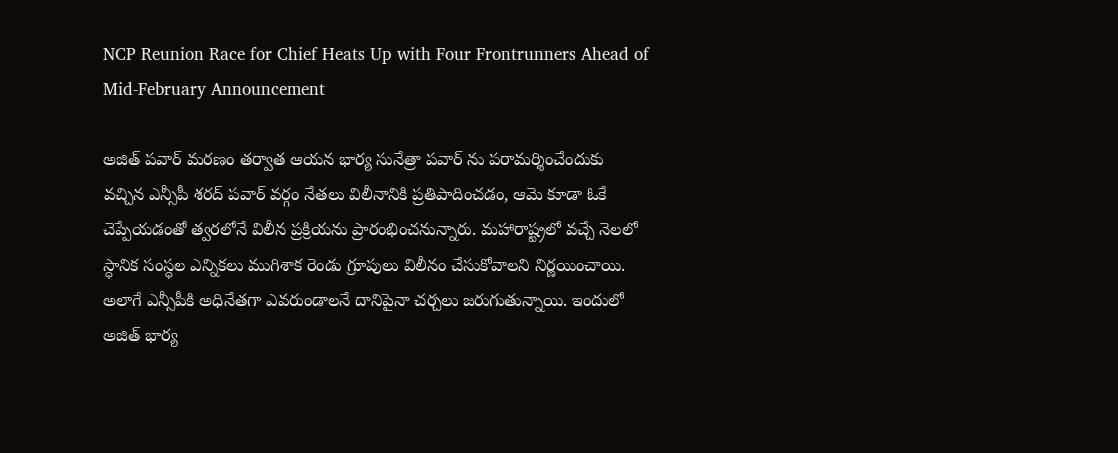NCP Reunion Race for Chief Heats Up with Four Frontrunners Ahead of Mid-February Announcement

అజిత్ పవార్ మరణం తర్వాత ఆయన భార్య సునేత్రా పవార్ ను పరామర్శించేందుకు వచ్చిన ఎన్సీపీ శరద్ పవార్ వర్గం నేతలు విలీనానికి ప్రతిపాదించడం, ఆమె కూడా ఓకే చెప్పేయడంతో త్వరలోనే విలీన ప్రక్రియను ప్రారంభించనున్నారు. మహారాష్ట్రలో వచ్చే నెలలో స్ధానిక సంస్ధల ఎన్నికలు ముగిశాక రెండు గ్రూపులు విలీనం చేసుకోవాలని నిర్ణయించాయి. అలాగే ఎన్సీపీకి అధినేతగా ఎవరుండాలనే దానిపైనా చర్చలు జరుగుతున్నాయి. ఇందులో అజిత్ భార్య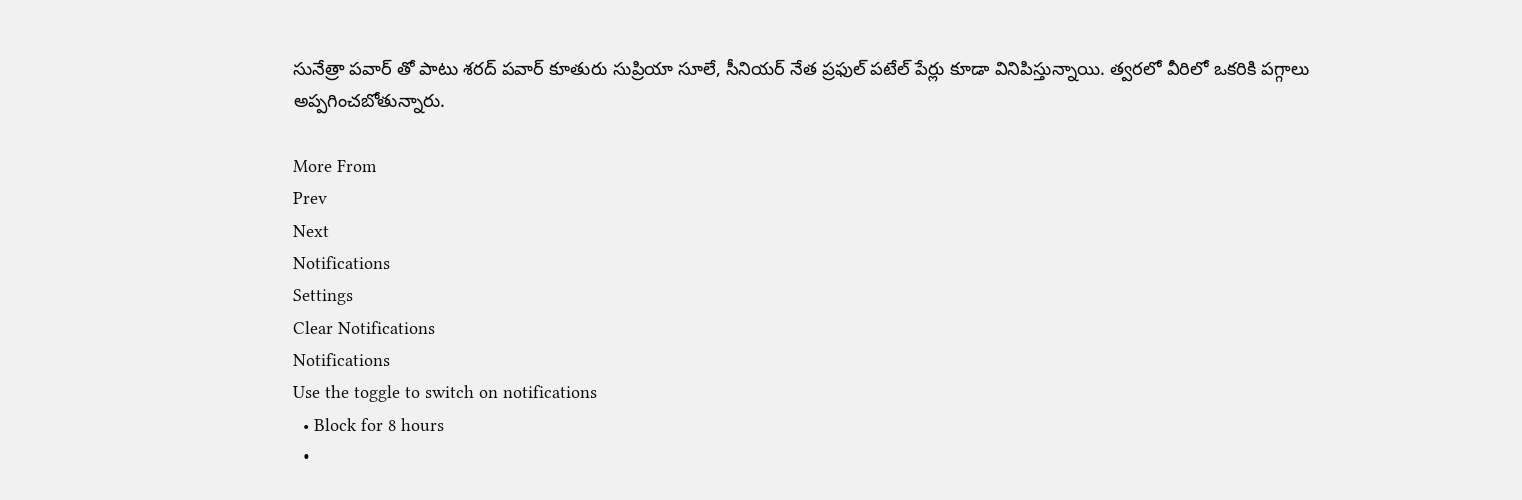సునేత్రా పవార్ తో పాటు శరద్ పవార్ కూతురు సుప్రియా సూలే, సీనియర్ నేత ప్రఫుల్ పటేల్ పేర్లు కూడా వినిపిస్తున్నాయి. త్వరలో వీరిలో ఒకరికి పగ్గాలు అప్పగించబోతున్నారు.

More From
Prev
Next
Notifications
Settings
Clear Notifications
Notifications
Use the toggle to switch on notifications
  • Block for 8 hours
  •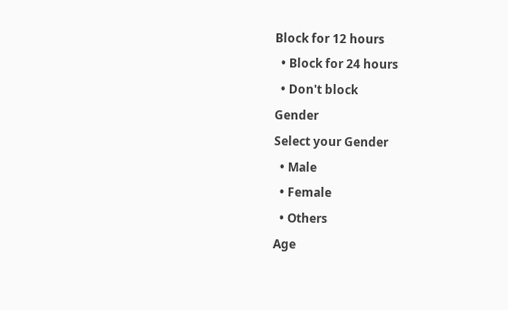Block for 12 hours
  • Block for 24 hours
  • Don't block
Gender
Select your Gender
  • Male
  • Female
  • Others
Age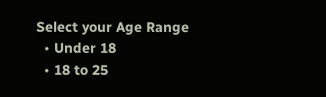Select your Age Range
  • Under 18
  • 18 to 25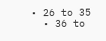• 26 to 35
  • 36 to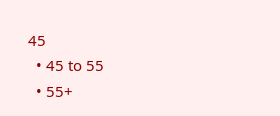45
  • 45 to 55
  • 55+